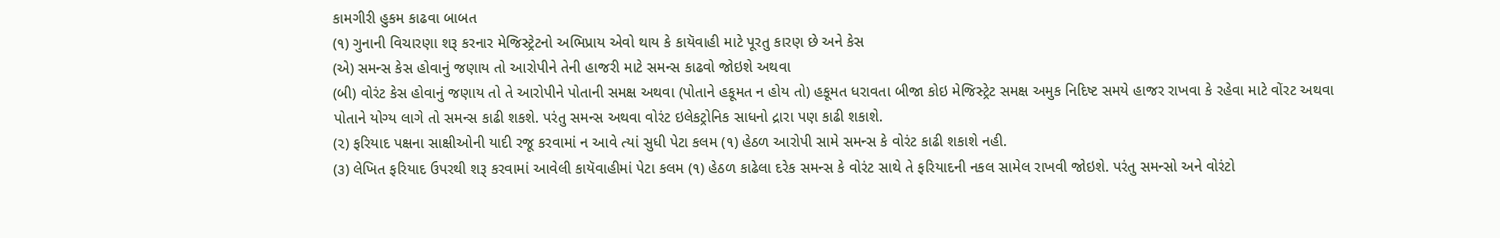કામગીરી હુકમ કાઢવા બાબત
(૧) ગુનાની વિચારણા શરૂ કરનાર મેજિસ્ટ્રેટનો અભિપ્રાય એવો થાય કે કાયૅવાહી માટે પૂરતુ કારણ છે અને કેસ
(એ) સમન્સ કેસ હોવાનું જણાય તો આરોપીને તેની હાજરી માટે સમન્સ કાઢવો જોઇશે અથવા
(બી) વોરંટ કેસ હોવાનું જણાય તો તે આરોપીને પોતાની સમક્ષ અથવા (પોતાને હકૂમત ન હોય તો) હકૂમત ધરાવતા બીજા કોઇ મેજિસ્ટ્રેટ સમક્ષ અમુક નિદિષ્ટ સમયે હાજર રાખવા કે રહેવા માટે વોંરટ અથવા પોતાને યોગ્ય લાગે તો સમન્સ કાઢી શકશે. પરંતુ સમન્સ અથવા વોરંટ ઇલેકટ્રોનિક સાધનો દ્રારા પણ કાઢી શકાશે.
(૨) ફરિયાદ પક્ષના સાક્ષીઓની યાદી રજૂ કરવામાં ન આવે ત્યાં સુધી પેટા કલમ (૧) હેઠળ આરોપી સામે સમન્સ કે વોરંટ કાઢી શકાશે નહી.
(૩) લેખિત ફરિયાદ ઉપરથી શરૂ કરવામાં આવેલી કાયૅવાહીમાં પેટા કલમ (૧) હેઠળ કાઢેલા દરેક સમન્સ કે વોરંટ સાથે તે ફરિયાદની નકલ સામેલ રાખવી જોઇશે. પરંતુ સમન્સો અને વોરંટો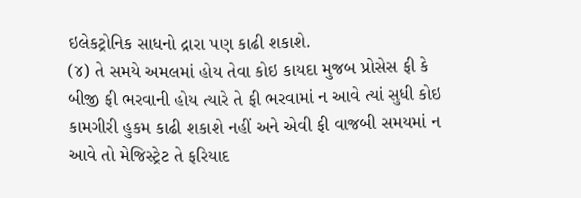ઇલેકટ્રોનિક સાધનો દ્રારા પણ કાઢી શકાશે.
(૪) તે સમયે અમલમાં હોય તેવા કોઇ કાયદા મુજબ પ્રોસેસ ફી કે બીજી ફી ભરવાની હોય ત્યારે તે ફી ભરવામાં ન આવે ત્યાં સુધી કોઇ કામગીરી હુકમ કાઢી શકાશે નહીં અને એવી ફી વાજબી સમયમાં ન આવે તો મેજિસ્ટ્રેટ તે ફરિયાદ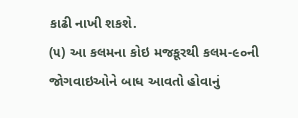કાઢી નાખી શકશે.
(૫) આ કલમના કોઇ મજકૂરથી કલમ-૯૦ની જોગવાઇઓને બાધ આવતો હોવાનું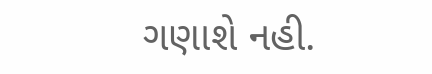ગણાશે નહી.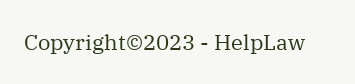Copyright©2023 - HelpLaw